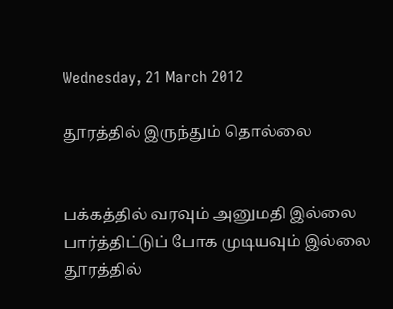Wednesday, 21 March 2012

தூரத்தில் இருந்தும் தொல்லை


பக்கத்தில் வரவும் அனுமதி இல்லை
பார்த்திட்டுப் போக முடியவும் இல்லை
தூரத்தில்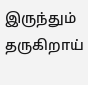இருந்தும் தருகிறாய்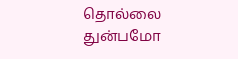தொல்லை
துன்பமோ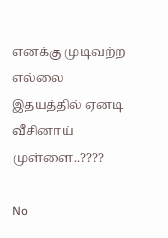எனக்கு முடிவற்ற எல்லை
இதயத்தில் ஏனடி வீசினாய் முள்ளை..????

No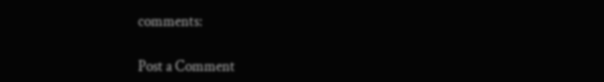comments:

Post a Comment